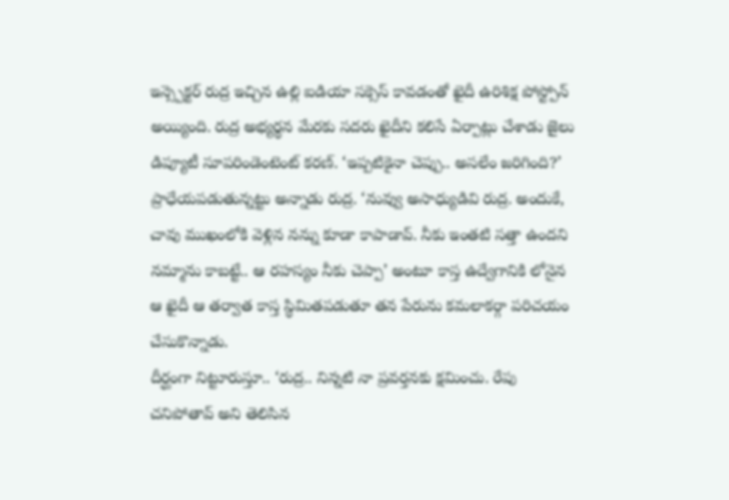ఇన్స్పెక్టర్ రుద్ర ఇచ్చిన ఉల్లి ఐడియా సక్సెస్ కావడంతో ఖైదీ ఉరిశిక్ష పోస్ట్పోన్ అయ్యింది. రుద్ర అభ్యర్థన మేరకు సదరు ఖైదీని కలిసే ఏర్పాట్లు చేశాడు జైలు డిప్యూటీ సూపరిండెంటెంట్ కరణ్. ‘ఇప్పటికైనా చెప్పు.. అసలేం జరిగింది?’ ప్రాధేయపడుతున్నట్టు అన్నాడు రుద్ర. ‘నువ్వు అసాధ్యుడివి రుద్ర. అందుకే, చావు ముఖంలోకి వెళ్లిన నన్ను కూడా కాపాడావ్. నీకు ఇంతటి సత్తా ఉందని నమ్మాను కాబట్టే.. ఆ రహస్యం నీకు చెప్పా’ అంటూ కాస్త ఉద్వేగానికి లోనైన ఆ ఖైదీ ఆ తర్వాత కాస్త స్థిమితపడుతూ తన పేరును కమలాకర్గా పరిచయం చేసుకొన్నాడు.
దీర్ఘంగా నిట్టూరుస్తూ.. ‘రుద్ర.. నిన్నటి నా ప్రవర్తనకు క్షమించు. రేపు చనిపోతావ్ అని తెలిసిన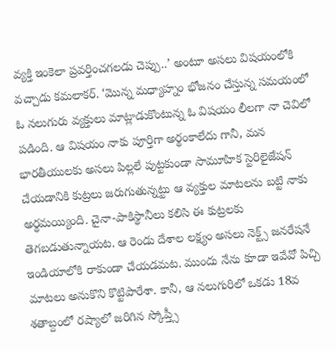వ్యక్తి ఇంకెలా ప్రవర్తించగలడు చెప్పు..’ అంటూ అసలు విషయంలోకి వచ్చాడు కమలాకర్. ‘మొన్న మధ్యాహ్నం భోజనం చేస్తున్న సమయంలో ఓ నలుగురు వ్యక్తులు మాట్లాడుకొంటున్న ఓ విషయం లీలగా నా చెవిలో పడింది. ఆ విషయం నాకు పూర్తిగా అర్థంకాలేదు గానీ, మన భారతీయులకు అసలు పిల్లలే పుట్టకుండా సామూహిక స్టెరిలైజేషన్ చేయడానికి కుట్రలు జరుగుతున్నట్టు ఆ వ్యక్తుల మాటలను బట్టి నాకు అర్థమయ్యింది. చైనా-పాకిస్థానీలు కలిసి ఈ కుట్రలకు తెగబడుతున్నాయట. ఆ రెండు దేశాల లక్ష్యం అసలు నెక్ట్స్ జనరేషనే ఇండియాలోకి రాకుండా చేయడమట. ముందు నేను కూడా ఇవేవో పిచ్చి మాటలు అనుకొని కొట్టిపారేశా. కానీ, ఆ నలుగురిలో ఒకడు 18వ శతాబ్దంలో రష్యాలో జరిగిన స్కోప్త్సీ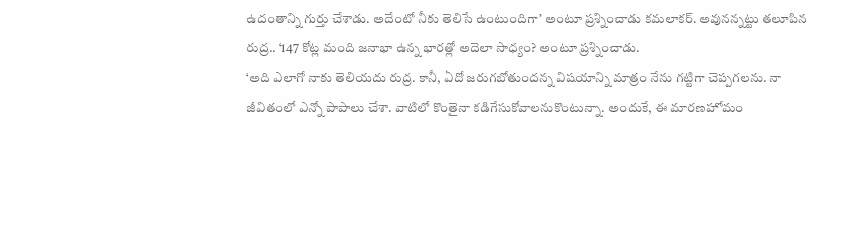ఉదంతాన్ని గుర్తు చేశాడు. అదేంటో నీకు తెలిసే ఉంటుందిగా’ అంటూ ప్రశ్నించాడు కమలాకర్. అవునన్నట్టు తలూపిన రుద్ర.. ‘147 కోట్ల మంది జనాభా ఉన్న భారత్లో అదెలా సాధ్యం? అంటూ ప్రశ్నించాడు.
‘అది ఎలాగో నాకు తెలియదు రుద్ర. కానీ, ఏదో జరుగబోతుందన్న విషయాన్ని మాత్రం నేను గట్టిగా చెప్పగలను. నా జీవితంలో ఎన్నో పాపాలు చేశా. వాటిలో కొంతైనా కడిగేసుకోవాలనుకొంటున్నా. అందుకే, ఈ మారణహోమం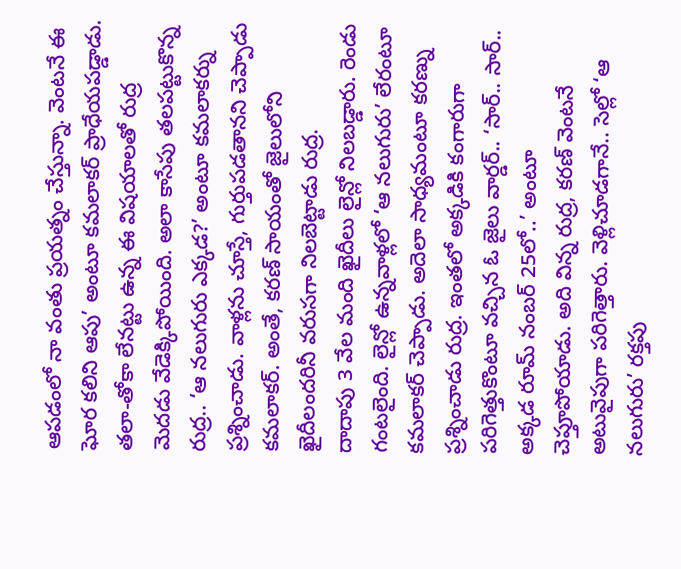ఆపడంలో నా వంతు ప్రయత్నం చేస్తున్నా. వెంటనే ఈ ఘోర కలిని ఆపు’ అంటూ కమలాకర్ ప్రాధేయపడ్డాడు. తలా-తోకా లేనట్టు ఉన్న ఈ విషయాలతో రుద్ర మెదడు వేడెక్కిపోయింది. అలా కాసేపు తలపట్టుకొన్న రుద్ర.. ‘ఆ నలుగురు ఎక్కడ?’ అంటూ కమలాకర్ను ప్రశ్నించాడు. వాళ్లను చూస్తే, గుర్తుపడతానని చెప్పాడు కమలాకర్. అంతే, కరణ్ సాయంతో జైలులోని ఖైదీలందరినీ వరుసగా నిలబెట్టాడు రుద్ర.
దాదాపు 3 వేల మంది ఖైదీలు లైన్లో నిలబడ్డారు. రెండు గంటలైంది. లైన్లో ఉన్నవాళ్లలో ‘ఆ నలుగురు’ లేరంటూ కమలాకర్ చెప్పాడు. అదెలా సాధ్యమంటూ కరణ్ను ప్రశ్నించాడు రుద్ర. ఇంతలో అక్కడికి కంగారుగా పరిగెత్తుకొంటూ వచ్చిన ఓ జైలు వార్డర్.. ‘సార్.. సార్.. అక్కడ రూమ్ నంబర్ 25లో..’ అంటూ చెప్తూపోయాడు. అది విన్న రుద్ర, కరణ్ వెంటనే అటువైపుగా పరిగెత్తారు. వెళ్లిచూడగానే.. సెల్లో ‘ఆ నలుగురు’ రక్తపు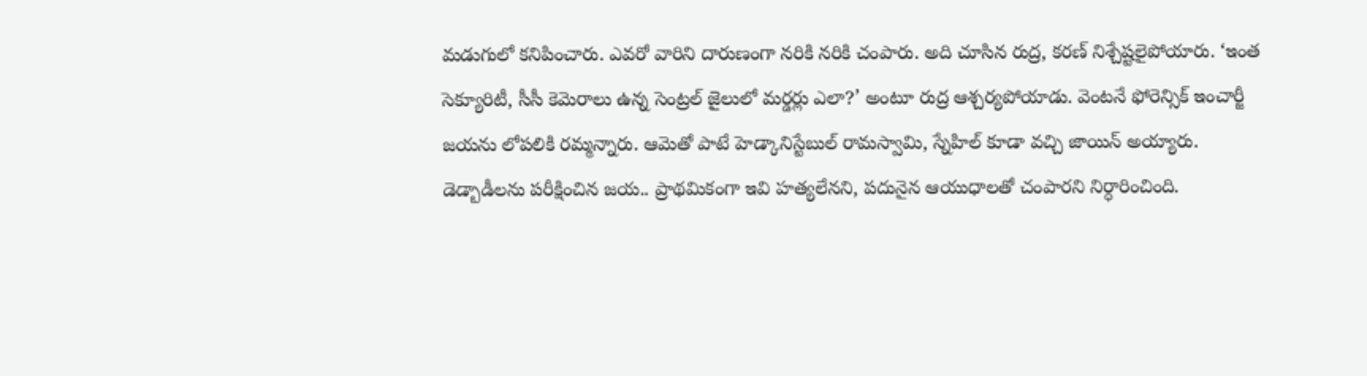మడుగులో కనిపించారు. ఎవరో వారిని దారుణంగా నరికి నరికి చంపారు. అది చూసిన రుద్ర, కరణ్ నిశ్చేష్టలైపోయారు. ‘ఇంత సెక్యూరిటీ, సీసీ కెమెరాలు ఉన్న సెంట్రల్ జైలులో మర్డర్లు ఎలా?’ అంటూ రుద్ర ఆశ్చర్యపోయాడు. వెంటనే ఫోరెన్సిక్ ఇంచార్జీ జయను లోపలికి రమ్మన్నారు. ఆమెతో పాటే హెడ్కానిస్టేబుల్ రామస్వామి, స్నేహిల్ కూడా వచ్చి జాయిన్ అయ్యారు. డెడ్బాడీలను పరీక్షించిన జయ.. ప్రాథమికంగా ఇవి హత్యలేనని, పదునైన ఆయుధాలతో చంపారని నిర్ధారించింది.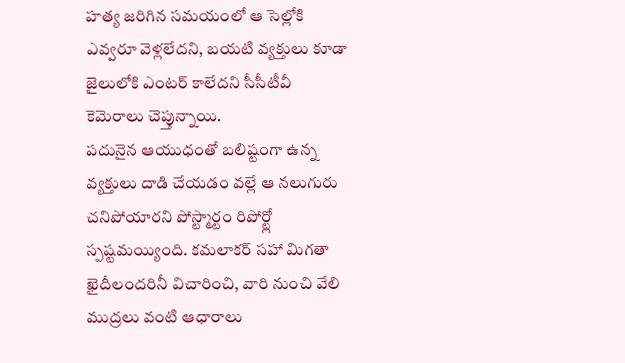హత్య జరిగిన సమయంలో ఆ సెల్లోకి ఎవ్వరూ వెళ్లలేదని, బయటి వ్యక్తులు కూడా జైలులోకి ఎంటర్ కాలేదని సీసీటీవీ కెమెరాలు చెప్తున్నాయి.
పదునైన ఆయుధంతో బలిష్టంగా ఉన్న వ్యక్తులు దాడి చేయడం వల్లే ఆ నలుగురు చనిపోయారని పోస్ట్మార్టం రిపోర్ట్లో స్పష్టమయ్యింది. కమలాకర్ సహా మిగతా ఖైదీలందరినీ విచారించి, వారి నుంచి వేలి ముద్రలు వంటి ఆధారాలు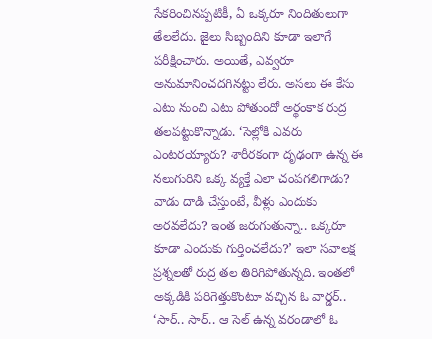సేకరించినప్పటికీ, ఏ ఒక్కరూ నిందితులుగా తేలలేదు. జైలు సిబ్బందిని కూడా ఇలాగే పరీక్షించారు. అయితే, ఎవ్వరూ అనుమానించదగినట్టు లేరు. అసలు ఈ కేసు ఎటు నుంచి ఎటు పోతుందో అర్థంకాక రుద్ర తలపట్టుకొన్నాడు. ‘సెల్లోకి ఎవరు ఎంటరయ్యారు? శారీరకంగా దృఢంగా ఉన్న ఈ నలుగురిని ఒక్క వ్యక్తే ఎలా చంపగలిగాడు? వాడు దాడి చేస్తుంటే, వీళ్లు ఎందుకు అరవలేదు? ఇంత జరుగుతున్నా.. ఒక్కరూ కూడా ఎందుకు గుర్తించలేదు?’ ఇలా సవాలక్ష ప్రశ్నలతో రుద్ర తల తిరిగిపోతున్నది. ఇంతలో అక్కడికి పరిగెత్తుకొంటూ వచ్చిన ఓ వార్డర్.. ‘సార్.. సార్.. ఆ సెల్ ఉన్న వరండాలో ఓ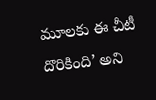మూలకు ఈ చీటీ దొరికింది’ అని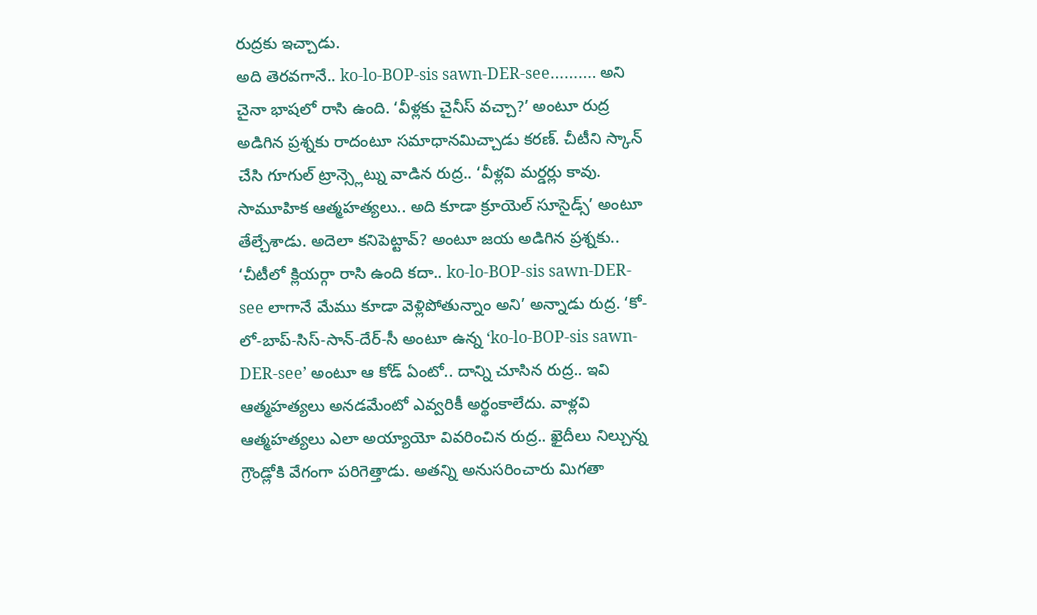రుద్రకు ఇచ్చాడు.
అది తెరవగానే.. ko-lo-BOP-sis sawn-DER-see………. అని చైనా భాషలో రాసి ఉంది. ‘వీళ్లకు చైనీస్ వచ్చా?’ అంటూ రుద్ర అడిగిన ప్రశ్నకు రాదంటూ సమాధానమిచ్చాడు కరణ్. చీటీని స్కాన్ చేసి గూగుల్ ట్రాన్స్లెట్ను వాడిన రుద్ర.. ‘వీళ్లవి మర్డర్లు కావు. సామూహిక ఆత్మహత్యలు.. అది కూడా క్రూయెల్ సూసైడ్స్’ అంటూ తేల్చేశాడు. అదెలా కనిపెట్టావ్? అంటూ జయ అడిగిన ప్రశ్నకు.. ‘చీటీలో క్లియర్గా రాసి ఉంది కదా.. ko-lo-BOP-sis sawn-DER-see లాగానే మేము కూడా వెళ్లిపోతున్నాం అని’ అన్నాడు రుద్ర. ‘కో-లో-బాప్-సిస్-సాన్-దేర్-సీ అంటూ ఉన్న ‘ko-lo-BOP-sis sawn-DER-see’ అంటూ ఆ కోడ్ ఏంటో.. దాన్ని చూసిన రుద్ర.. ఇవి ఆత్మహత్యలు అనడమేంటో ఎవ్వరికీ అర్థంకాలేదు. వాళ్లవి ఆత్మహత్యలు ఎలా అయ్యాయో వివరించిన రుద్ర.. ఖైదీలు నిల్చున్న గ్రౌండ్లోకి వేగంగా పరిగెత్తాడు. అతన్ని అనుసరించారు మిగతా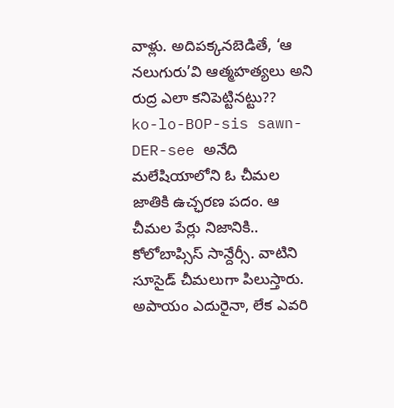వాళ్లు. అదిపక్కనబెడితే, ‘ఆ నలుగురు’వి ఆత్మహత్యలు అని రుద్ర ఎలా కనిపెట్టినట్టు??
ko-lo-BOP-sis sawn-DER-see అనేది మలేషియాలోని ఓ చీమల జాతికి ఉచ్ఛరణ పదం. ఆ చీమల పేర్లు నిజానికి.. కోలోబాప్సిస్ సాన్దేర్సీ. వాటిని సూసైడ్ చీమలుగా పిలుస్తారు. అపాయం ఎదురైనా, లేక ఎవరి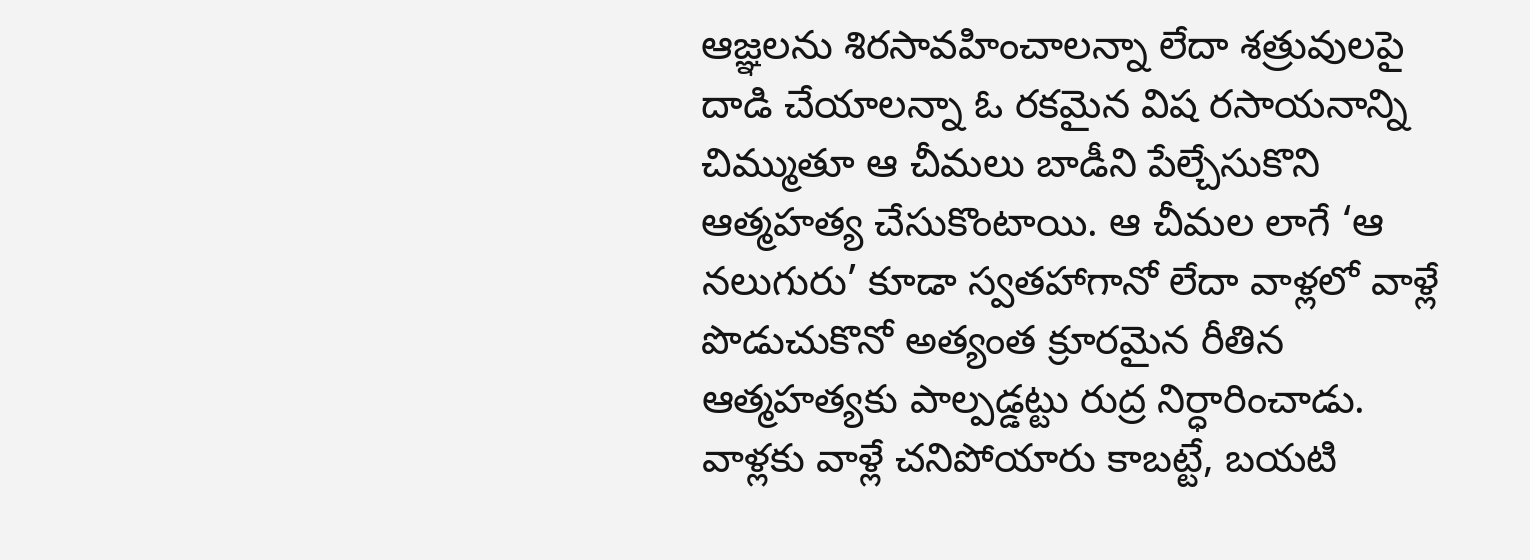ఆజ్ఞలను శిరసావహించాలన్నా లేదా శత్రువులపై దాడి చేయాలన్నా ఓ రకమైన విష రసాయనాన్ని చిమ్ముతూ ఆ చీమలు బాడీని పేల్చేసుకొని ఆత్మహత్య చేసుకొంటాయి. ఆ చీమల లాగే ‘ఆ నలుగురు’ కూడా స్వతహాగానో లేదా వాళ్లలో వాళ్లే పొడుచుకొనో అత్యంత క్రూరమైన రీతిన ఆత్మహత్యకు పాల్పడ్డట్టు రుద్ర నిర్ధారించాడు. వాళ్లకు వాళ్లే చనిపోయారు కాబట్టే, బయటి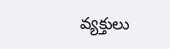వ్యక్తులు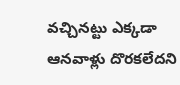వచ్చినట్టు ఎక్కడా ఆనవాళ్లు దొరకలేదని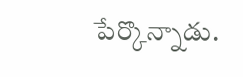పేర్కొన్నాడు.